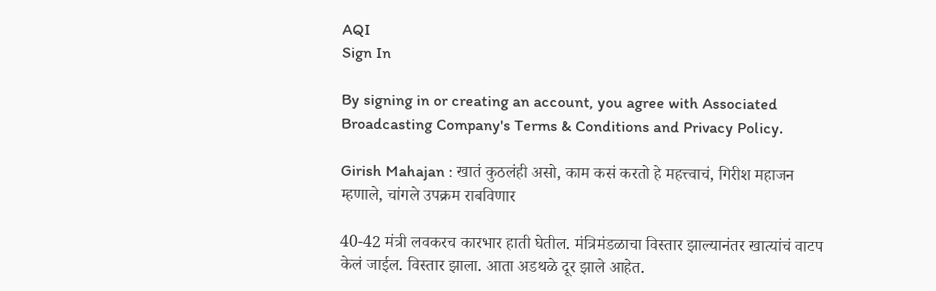AQI
Sign In

By signing in or creating an account, you agree with Associated Broadcasting Company's Terms & Conditions and Privacy Policy.

Girish Mahajan : खातं कुठलंही असो, काम कसं करतो हे महत्त्वाचं, गिरीश महाजन म्हणाले, चांगले उपक्रम राबविणार

40-42 मंत्री लवकरच कारभार हाती घेतील. मंत्रिमंडळाचा विस्तार झाल्यानंतर खात्यांचं वाटप केलं जाईल. विस्तार झाला. आता अडथळे दूर झाले आहेत.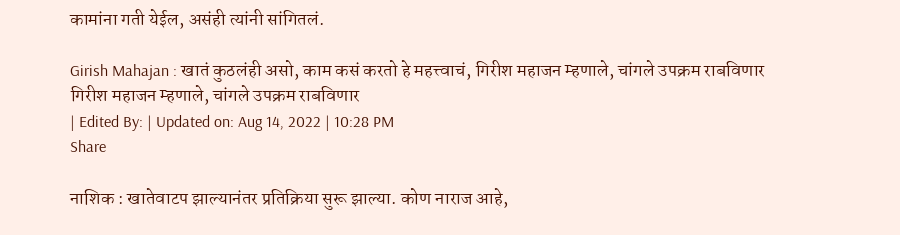कामांना गती येईल, असंही त्यांनी सांगितलं.

Girish Mahajan : खातं कुठलंही असो, काम कसं करतो हे महत्त्वाचं, गिरीश महाजन म्हणाले, चांगले उपक्रम राबविणार
गिरीश महाजन म्हणाले, चांगले उपक्रम राबविणार
| Edited By: | Updated on: Aug 14, 2022 | 10:28 PM
Share

नाशिक : खातेवाटप झाल्यानंतर प्रतिक्रिया सुरू झाल्या. कोण नाराज आहे,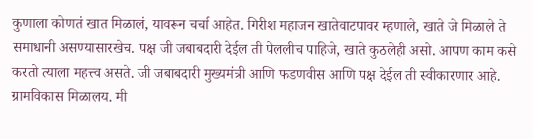कुणाला कोणतं खात मिळालं, यावरून चर्चा आहेत. गिरीश महाजन खातेवाटपावर म्हणाले, खाते जे मिळाले ते समाधानी असण्यासारखेच. पक्ष जी जबाबदारी देईल ती पेललीच पाहिजे, खाते कुठलेही असो. आपण काम कसे करतो त्याला महत्त्व असते. जी जबाबदारी मुख्यमंत्री आणि फडणवीस आणि पक्ष देईल ती स्वीकारणार आहे. ग्रामविकास मिळालय. मी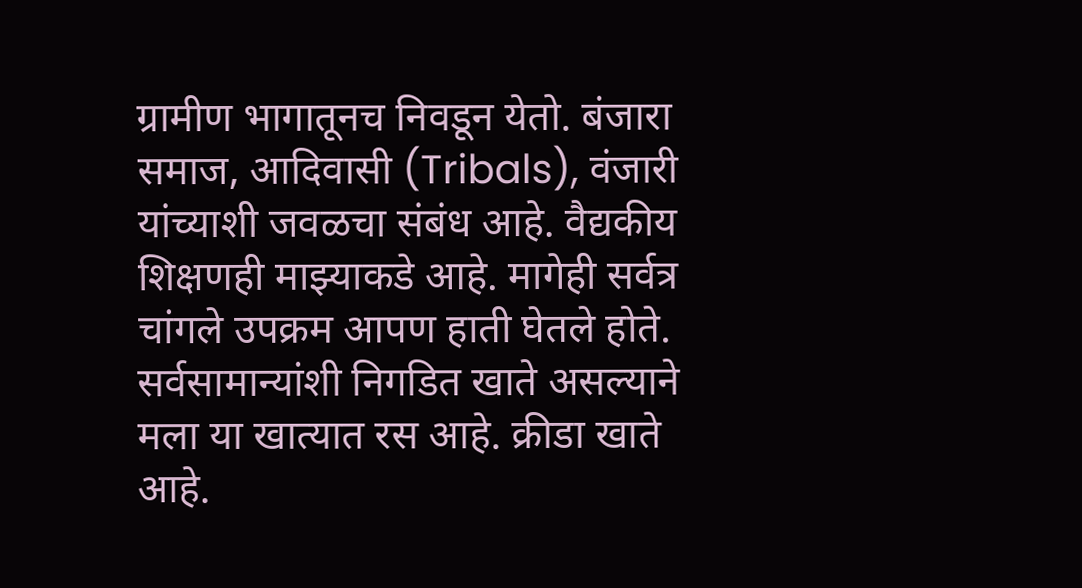ग्रामीण भागातूनच निवडून येतो. बंजारा समाज, आदिवासी (Tribals), वंजारी यांच्याशी जवळचा संबंध आहे. वैद्यकीय शिक्षणही माझ्याकडे आहे. मागेही सर्वत्र चांगले उपक्रम आपण हाती घेतले होते. सर्वसामान्यांशी निगडित खाते असल्याने मला या खात्यात रस आहे. क्रीडा खाते आहे.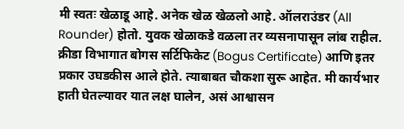मी स्वतः खेळाडू आहे. अनेक खेळ खेळलो आहे. ऑलराउंडर (All Rounder) होतो. युवक खेळाकडे वळला तर व्यसनापासून लांब राहील. क्रीडा विभागात बोगस सर्टिफिकेट (Bogus Certificate) आणि इतर प्रकार उघडकीस आले होते. त्याबाबत चौकशा सुरू आहेत. मी कार्यभार हाती घेतल्यावर यात लक्ष घालेन, असं आश्वासन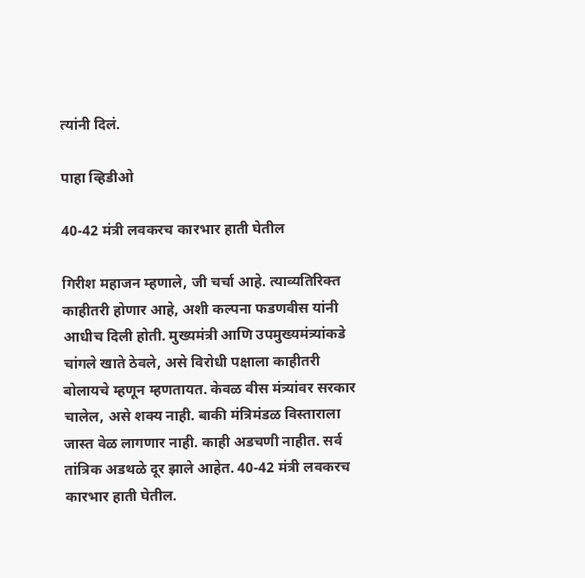त्यांनी दिलं.

पाहा व्हिडीओ

40-42 मंत्री लवकरच कारभार हाती घेतील

गिरीश महाजन म्हणाले, जी चर्चा आहे. त्याव्यतिरिक्त काहीतरी होणार आहे, अशी कल्पना फडणवीस यांनी आधीच दिली होती. मुख्यमंत्री आणि उपमुख्यमंत्र्यांकडे चांगले खाते ठेवले, असे विरोधी पक्षाला काहीतरी बोलायचे म्हणून म्हणतायत. केवळ वीस मंत्र्यांवर सरकार चालेल, असे शक्य नाही. बाकी मंत्रिमंडळ विस्ताराला जास्त वेळ लागणार नाही. काही अडचणी नाहीत. सर्व तांत्रिक अडथळे दूर झाले आहेत. 40-42 मंत्री लवकरच कारभार हाती घेतील.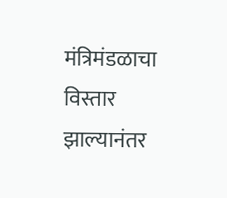मंत्रिमंडळाचा विस्तार झाल्यानंतर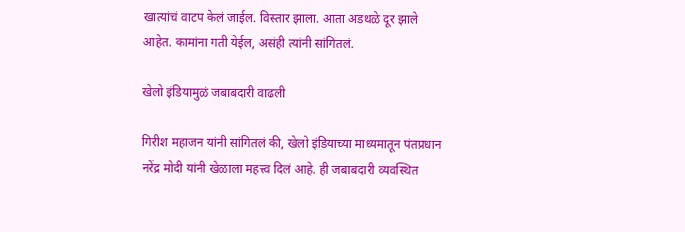खात्यांचं वाटप केलं जाईल. विस्तार झाला. आता अडथळे दूर झाले आहेत. कामांना गती येईल, असंही त्यांनी सांगितलं.

खेलो इंडियामुळं जबाबदारी वाढली

गिरीश महाजन यांनी सांगितलं की, खेलो इंडियाच्या माध्यमातून पंतप्रधान नरेंद्र मोदी यांनी खेळाला महत्त्व दिलं आहे. ही जबाबदारी व्यवस्थित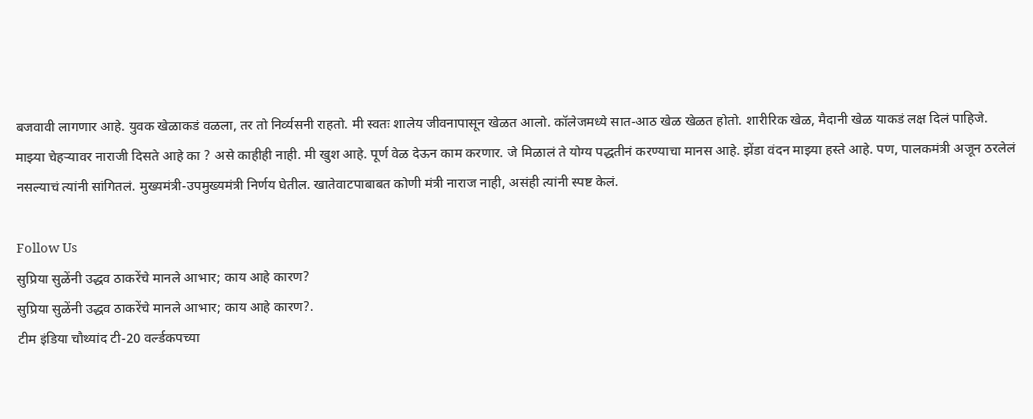बजवावी लागणार आहे. युवक खेळाकडं वळला, तर तो निर्व्यसनी राहतो. मी स्वतः शालेय जीवनापासून खेळत आलो. कॉलेजमध्ये सात-आठ खेळ खेळत होतो. शारीरिक खेळ, मैदानी खेळ याकडं लक्ष दिलं पाहिजे. माझ्या चेहऱ्यावर नाराजी दिसते आहे का ? असे काहीही नाही. मी खुश आहे. पूर्ण वेळ देऊन काम करणार. जे मिळालं ते योग्य पद्धतीनं करण्याचा मानस आहे. झेंडा वंदन माझ्या हस्ते आहे. पण, पालकमंत्री अजून ठरलेलं नसल्याचं त्यांनी सांगितलं. मुख्यमंत्री-उपमुख्यमंत्री निर्णय घेतील. खातेवाटपाबाबत कोणी मंत्री नाराज नाही, असंही त्यांनी स्पष्ट केलं.

Follow Us
सुप्रिया सुळेंनी उद्धव ठाकरेंचे मानले आभार; काय आहे कारण?
सुप्रिया सुळेंनी उद्धव ठाकरेंचे मानले आभार; काय आहे कारण?.
टीम इंडिया चौथ्यांद टी-20 वर्ल्डकपच्या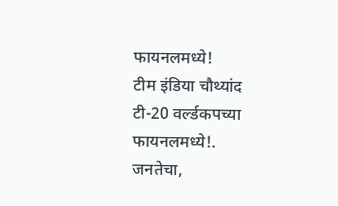फायनलमध्ये!
टीम इंडिया चौथ्यांद टी-20 वर्ल्डकपच्या फायनलमध्ये!.
जनतेचा,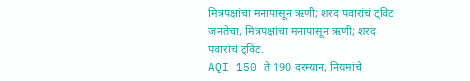मित्रपक्षांचा मनापासून ऋणी; शरद पवारांचं ट्विट
जनतेचा, मित्रपक्षांचा मनापासून ऋणी; शरद पवारांचं ट्विट.
AQI 150 ते 190 दरम्यान, नियमांचे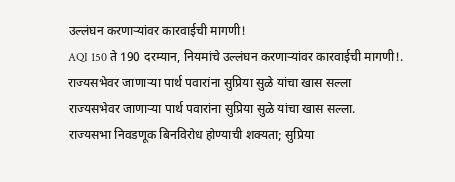उल्लंघन करणाऱ्यांवर कारवाईची मागणी!
AQI 150 ते 190 दरम्यान, नियमांचे उल्लंघन करणाऱ्यांवर कारवाईची मागणी!.
राज्यसभेवर जाणाऱ्या पार्थ पवारांना सुप्रिया सुळे यांचा खास सल्ला
राज्यसभेवर जाणाऱ्या पार्थ पवारांना सुप्रिया सुळे यांचा खास सल्ला.
राज्यसभा निवडणूक बिनविरोध होण्याची शक्यता; सुप्रिया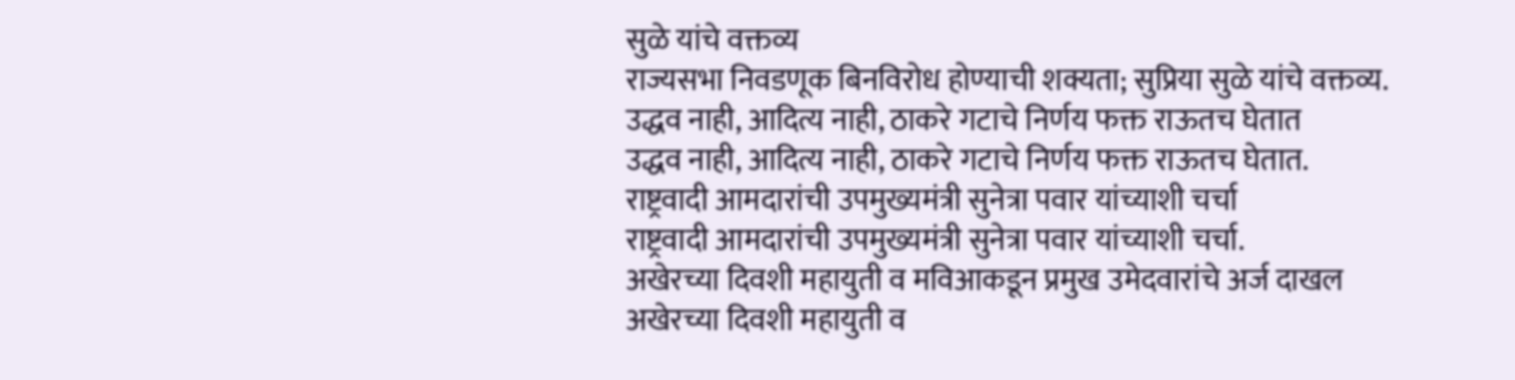सुळे यांचे वक्तव्य
राज्यसभा निवडणूक बिनविरोध होण्याची शक्यता; सुप्रिया सुळे यांचे वक्तव्य.
उद्धव नाही, आदित्य नाही, ठाकरे गटाचे निर्णय फक्त राऊतच घेतात
उद्धव नाही, आदित्य नाही, ठाकरे गटाचे निर्णय फक्त राऊतच घेतात.
राष्ट्रवादी आमदारांची उपमुख्यमंत्री सुनेत्रा पवार यांच्याशी चर्चा
राष्ट्रवादी आमदारांची उपमुख्यमंत्री सुनेत्रा पवार यांच्याशी चर्चा.
अखेरच्या दिवशी महायुती व मविआकडून प्रमुख उमेदवारांचे अर्ज दाखल
अखेरच्या दिवशी महायुती व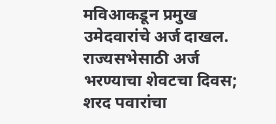मविआकडून प्रमुख उमेदवारांचे अर्ज दाखल.
राज्यसभेसाठी अर्ज भरण्याचा शेवटचा दिवस; शरद पवारांचा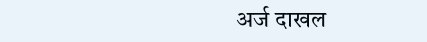अर्ज दाखल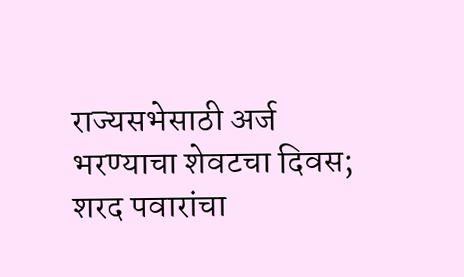राज्यसभेसाठी अर्ज भरण्याचा शेवटचा दिवस; शरद पवारांचा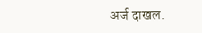अर्ज दाखल.